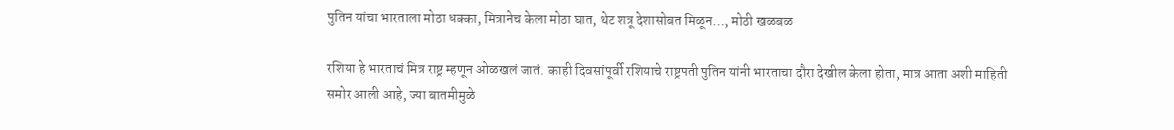पुतिन यांचा भारताला मोठा धक्का, मित्रानेच केला मोठा घात, थेट शत्रू देशासोबत मिळून…, मोठी खळबळ

रशिया हे भारताचं मित्र राष्ट्र म्हणून ओळखलं जातं. काही दिवसांपूर्वी रशियाचे राष्ट्रपती पुतिन यांनी भारताचा दौरा देखील केला होता, मात्र आता अशी माहिती समोर आली आहे, ज्या बातमीमुळे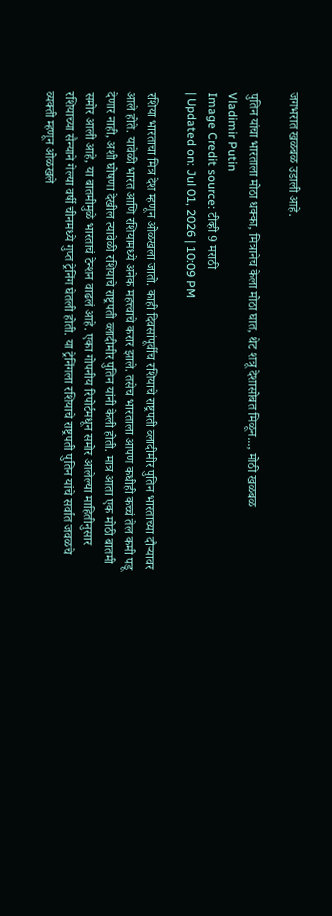जगभरात खळबळ उडाली आहे.

पुतिन यांचा भारताला मोठा धक्का, मित्रानेच केला मोठा घात, थेट शत्रू देशासोबत मिळून..., मोठी खळबळ
Vladimir Putin
Image Credit source: टीव्ही 9 मराठी
| Updated on: Jul 01, 2026 | 10:09 PM

रशिया भारताचा मित्र देश म्हणून ओळखला जातो. काही दिवसांपूर्वीच रशियाचे राष्ट्रपती व्लादीमीर पुतिन भारताच्या दौऱ्यावर आले होते. यावेळी भारत आणि रशियामध्ये अनेक महत्त्वाचे करार झाले. तसेच भारताला आपण कधीही कच्चं तेल कमी पडू देणार नाही, अशी घोषणा देखील त्यावेळी रशियाचे राष्ट्रपती व्लादीमीर पुतिन यांनी केली होती. मात्र आता एक मोठी बातमी समोर आली आहे, या बातमीमुळे भारताचं टेन्शन वाढलं आहे. एका गोपनीय रिपोर्टमधून समोर आलेल्या माहितीनुसार रशियाच्या सैन्याने गेल्या वर्षी चीनमध्ये गुप्त ट्रेनिंग घेतली होती. या ट्रेनिंगला रशियाचे राष्ट्रपती पुतिन यांचे सर्वात जवळचे व्यक्ती म्हणून ओळखले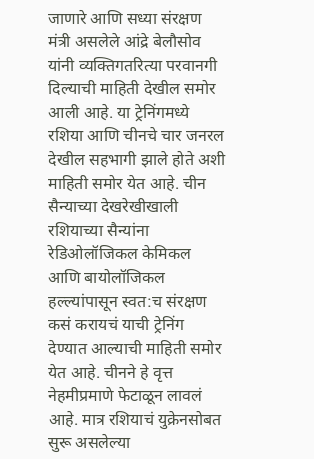जाणारे आणि सध्या संरक्षण मंत्री असलेले आंद्रे बेलौसोव यांनी व्यक्तिगतरित्या परवानगी दिल्याची माहिती देखील समोर आली आहे. या ट्रेनिंगमध्ये रशिया आणि चीनचे चार जनरल देखील सहभागी झाले होते अशी माहिती समोर येत आहे. चीन सैन्याच्या देखरेखीखाली रशियाच्या सैन्यांना रेडिओलॉजिकल केमिकल आणि बायोलॉजिकल हल्ल्यांपासून स्वत:च संरक्षण कसं करायचं याची ट्रेनिंग देण्यात आल्याची माहिती समोर येत आहे. चीनने हे वृत्त नेहमीप्रमाणे फेटाळून लावलं आहे. मात्र रशियाचं युक्रेनसोबत सुरू असलेल्या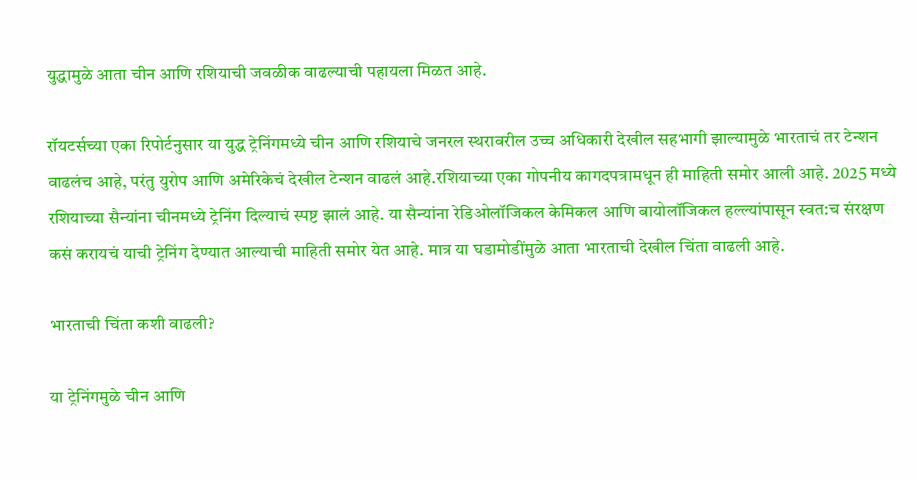युद्धामुळे आता चीन आणि रशियाची जवळीक वाढल्याची पहायला मिळत आहे.

रॉयटर्सच्या एका रिपोर्टनुसार या युद्ध ट्रेनिंगमध्ये चीन आणि रशियाचे जनरल स्थरावरील उच्च अधिकारी देखील सहभागी झाल्यामुळे भारताचं तर टेन्शन वाढलंच आहे, परंतु युरोप आणि अमेरिकेचं देखील टेन्शन वाढलं आहे.रशियाच्या एका गोपनीय कागदपत्रामधून ही माहिती समोर आली आहे. 2025 मध्ये रशियाच्या सैन्यांना चीनमध्ये ट्रेनिंग दिल्याचं स्पष्ट झालं आहे. या सैन्यांना रेडिओलॉजिकल केमिकल आणि बायोलॉजिकल हल्ल्यांपासून स्वत:च संरक्षण कसं करायचं याची ट्रेनिंग देण्यात आल्याची माहिती समोर येत आहे. मात्र या घडामोडींमुळे आता भारताची देखील चिंता वाढली आहे.

भारताची चिंता कशी वाढली?

या ट्रेनिंगमुळे चीन आणि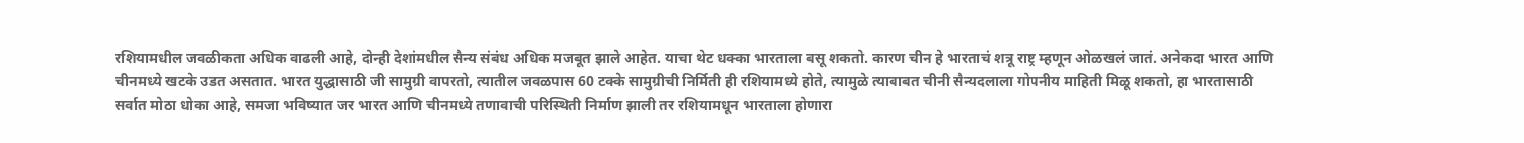रशियामधील जवळीकता अधिक वाढली आहे, दोन्ही देशांमधील सैन्य संबंध अधिक मजबूत झाले आहेत. याचा थेट धक्का भारताला बसू शकतो. कारण चीन हे भारताचं शत्रू राष्ट्र म्हणून ओळखलं जातं. अनेकदा भारत आणि चीनमध्ये खटके उडत असतात. भारत युद्धासाठी जी सामुग्री वापरतो, त्यातील जवळपास 60 टक्के सामुग्रीची निर्मिती ही रशियामध्ये होते, त्यामुळे त्याबाबत चीनी सैन्यदलाला गोपनीय माहिती मिळू शकतो, हा भारतासाठी सर्वात मोठा धोका आहे, समजा भविष्यात जर भारत आणि चीनमध्ये तणावाची परिस्थिती निर्माण झाली तर रशियामधून भारताला होणारा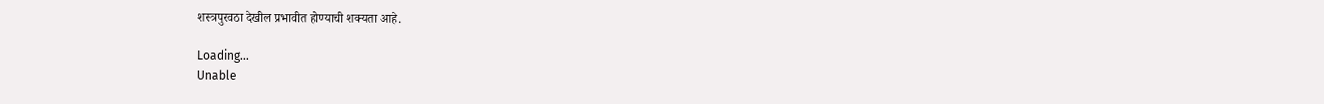शस्त्रपुरवठा देखील प्रभावीत होण्याची शक्यता आहे.

Loading...
Unable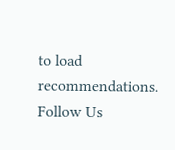to load recommendations.
Follow Us